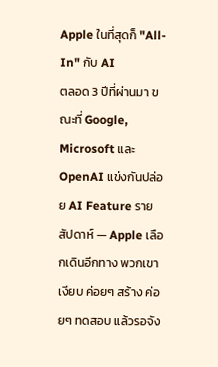Apple ในที่สุดก็ "All-In" กับ AI
ตลอด 3 ปีที่ผ่านมา ขณะที่ Google, Microsoft และ OpenAI แข่งกันปล่อย AI Feature รายสัปดาห์ — Apple เลือกเดินอีกทาง พวกเขาเงียบ ค่อยๆ สร้าง ค่อยๆ ทดสอบ แล้วรอจัง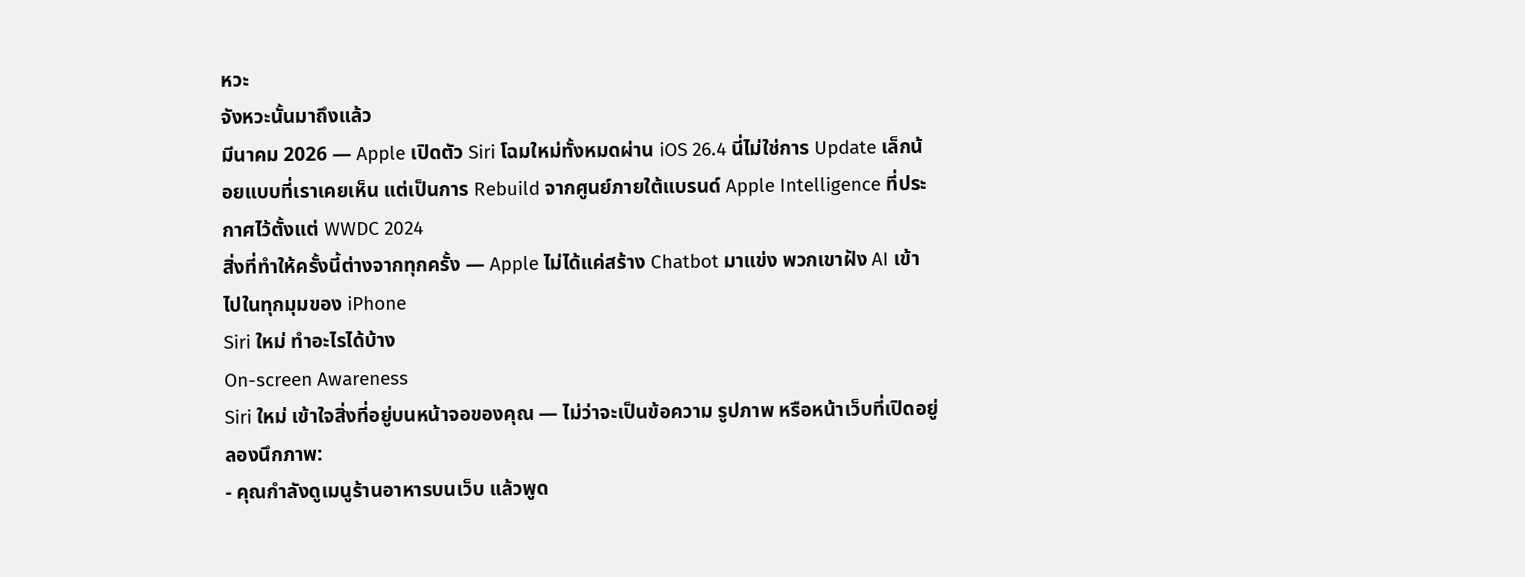หวะ
จังหวะนั้นมาถึงแล้ว
มีนาคม 2026 — Apple เปิดตัว Siri โฉมใหม่ทั้งหมดผ่าน iOS 26.4 นี่ไม่ใช่การ Update เล็กน้อยแบบที่เราเคยเห็น แต่เป็นการ Rebuild จากศูนย์ภายใต้แบรนด์ Apple Intelligence ที่ประกาศไว้ตั้งแต่ WWDC 2024
สิ่งที่ทำให้ครั้งนี้ต่างจากทุกครั้ง — Apple ไม่ได้แค่สร้าง Chatbot มาแข่ง พวกเขาฝัง AI เข้าไปในทุกมุมของ iPhone
Siri ใหม่ ทำอะไรได้บ้าง
On-screen Awareness
Siri ใหม่ เข้าใจสิ่งที่อยู่บนหน้าจอของคุณ — ไม่ว่าจะเป็นข้อความ รูปภาพ หรือหน้าเว็บที่เปิดอยู่ ลองนึกภาพ:
- คุณกำลังดูเมนูร้านอาหารบนเว็บ แล้วพูด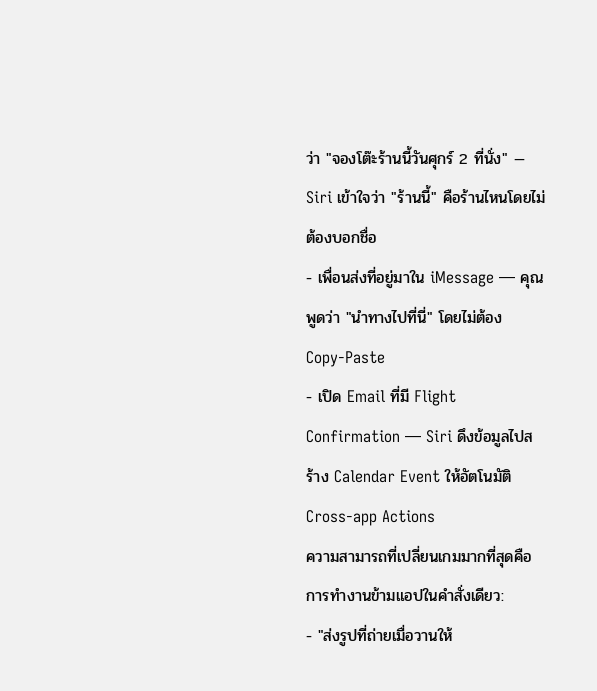ว่า "จองโต๊ะร้านนี้วันศุกร์ 2 ที่นั่ง" — Siri เข้าใจว่า "ร้านนี้" คือร้านไหนโดยไม่ต้องบอกชื่อ
- เพื่อนส่งที่อยู่มาใน iMessage — คุณพูดว่า "นำทางไปที่นี่" โดยไม่ต้อง Copy-Paste
- เปิด Email ที่มี Flight Confirmation — Siri ดึงข้อมูลไปสร้าง Calendar Event ให้อัตโนมัติ
Cross-app Actions
ความสามารถที่เปลี่ยนเกมมากที่สุดคือ การทำงานข้ามแอปในคำสั่งเดียว:
- "ส่งรูปที่ถ่ายเมื่อวานให้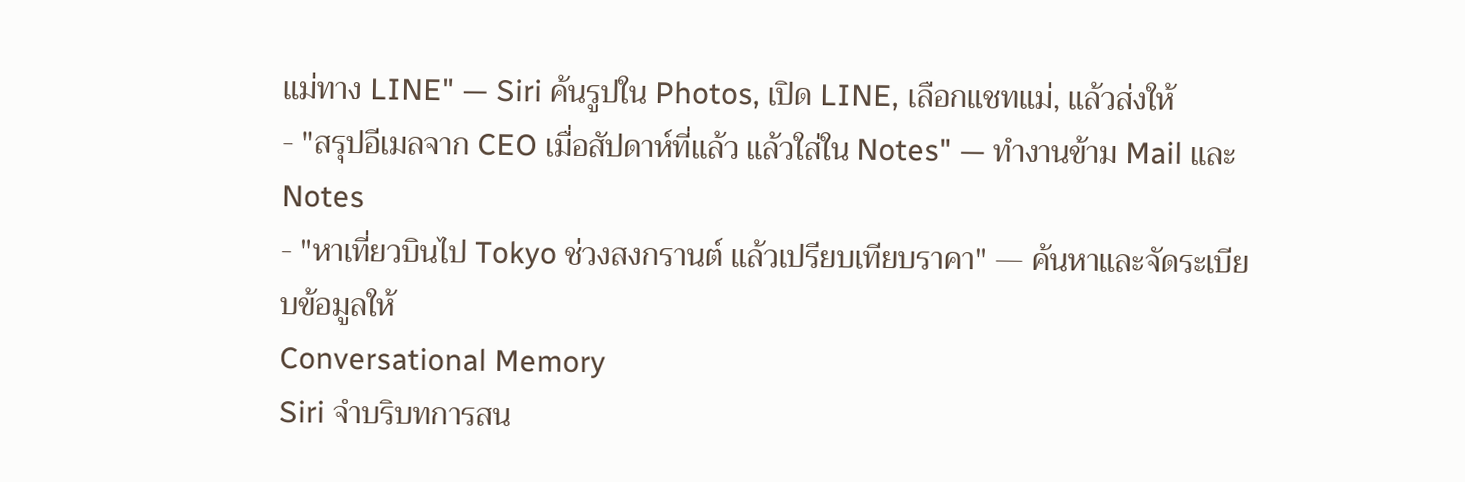แม่ทาง LINE" — Siri ค้นรูปใน Photos, เปิด LINE, เลือกแชทแม่, แล้วส่งให้
- "สรุปอีเมลจาก CEO เมื่อสัปดาห์ที่แล้ว แล้วใส่ใน Notes" — ทำงานข้าม Mail และ Notes
- "หาเที่ยวบินไป Tokyo ช่วงสงกรานต์ แล้วเปรียบเทียบราคา" — ค้นหาและจัดระเบียบข้อมูลให้
Conversational Memory
Siri จำบริบทการสน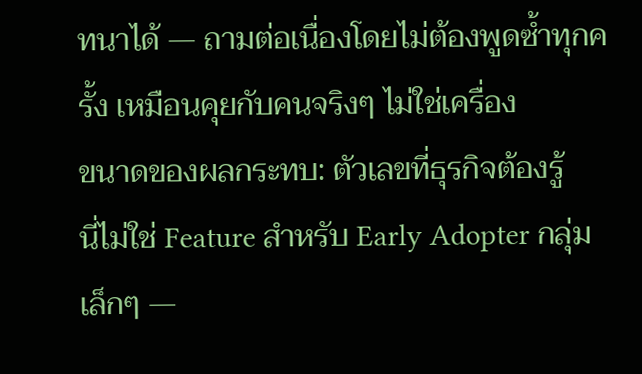ทนาได้ — ถามต่อเนื่องโดยไม่ต้องพูดซ้ำทุกครั้ง เหมือนคุยกับคนจริงๆ ไม่ใช่เครื่อง
ขนาดของผลกระทบ: ตัวเลขที่ธุรกิจต้องรู้
นี่ไม่ใช่ Feature สำหรับ Early Adopter กลุ่มเล็กๆ —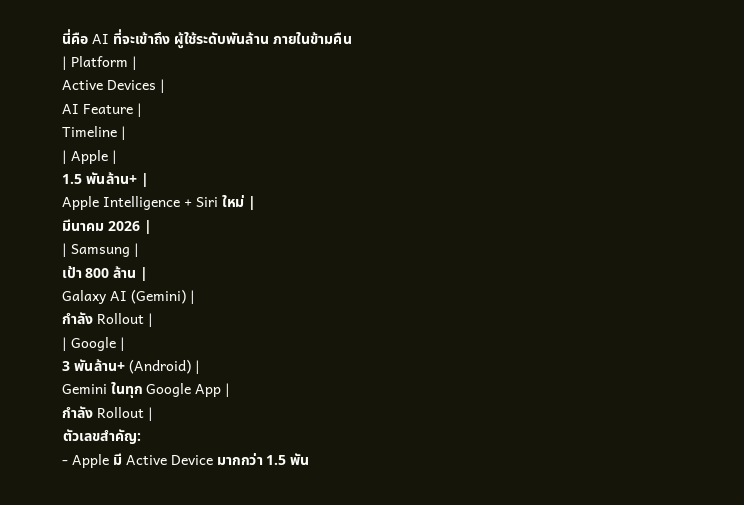นี่คือ AI ที่จะเข้าถึง ผู้ใช้ระดับพันล้าน ภายในข้ามคืน
| Platform |
Active Devices |
AI Feature |
Timeline |
| Apple |
1.5 พันล้าน+ |
Apple Intelligence + Siri ใหม่ |
มีนาคม 2026 |
| Samsung |
เป้า 800 ล้าน |
Galaxy AI (Gemini) |
กำลัง Rollout |
| Google |
3 พันล้าน+ (Android) |
Gemini ในทุก Google App |
กำลัง Rollout |
ตัวเลขสำคัญ:
- Apple มี Active Device มากกว่า 1.5 พัน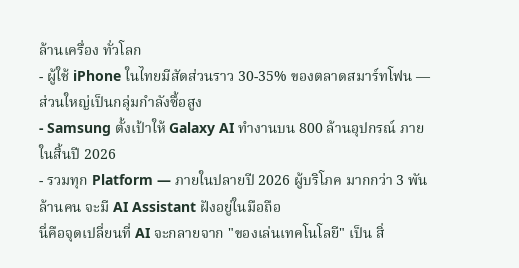ล้านเครื่อง ทั่วโลก
- ผู้ใช้ iPhone ในไทยมีสัดส่วนราว 30-35% ของตลาดสมาร์ทโฟน — ส่วนใหญ่เป็นกลุ่มกำลังซื้อสูง
- Samsung ตั้งเป้าให้ Galaxy AI ทำงานบน 800 ล้านอุปกรณ์ ภายในสิ้นปี 2026
- รวมทุก Platform — ภายในปลายปี 2026 ผู้บริโภค มากกว่า 3 พันล้านคน จะมี AI Assistant ฝังอยู่ในมือถือ
นี่คือจุดเปลี่ยนที่ AI จะกลายจาก "ของเล่นเทคโนโลยี" เป็น สิ่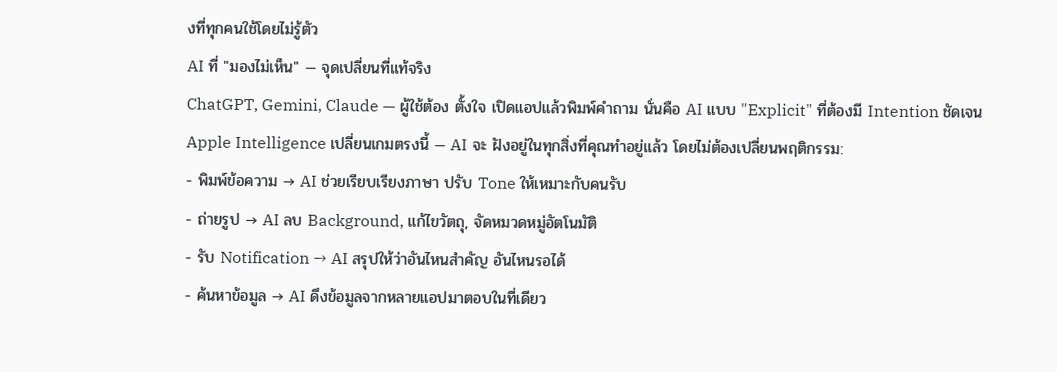งที่ทุกคนใช้โดยไม่รู้ตัว
AI ที่ "มองไม่เห็น" — จุดเปลี่ยนที่แท้จริง
ChatGPT, Gemini, Claude — ผู้ใช้ต้อง ตั้งใจ เปิดแอปแล้วพิมพ์คำถาม นั่นคือ AI แบบ "Explicit" ที่ต้องมี Intention ชัดเจน
Apple Intelligence เปลี่ยนเกมตรงนี้ — AI จะ ฝังอยู่ในทุกสิ่งที่คุณทำอยู่แล้ว โดยไม่ต้องเปลี่ยนพฤติกรรม:
- พิมพ์ข้อความ → AI ช่วยเรียบเรียงภาษา ปรับ Tone ให้เหมาะกับคนรับ
- ถ่ายรูป → AI ลบ Background, แก้ไขวัตถุ, จัดหมวดหมู่อัตโนมัติ
- รับ Notification → AI สรุปให้ว่าอันไหนสำคัญ อันไหนรอได้
- ค้นหาข้อมูล → AI ดึงข้อมูลจากหลายแอปมาตอบในที่เดียว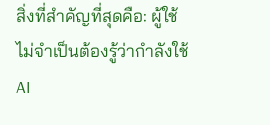สิ่งที่สำคัญที่สุดคือ: ผู้ใช้ไม่จำเป็นต้องรู้ว่ากำลังใช้ AI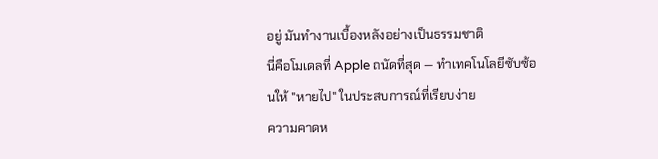อยู่ มันทำงานเบื้องหลังอย่างเป็นธรรมชาติ
นี่คือโมเดลที่ Apple ถนัดที่สุด — ทำเทคโนโลยีซับซ้อนให้ "หายไป" ในประสบการณ์ที่เรียบง่าย
ความคาดห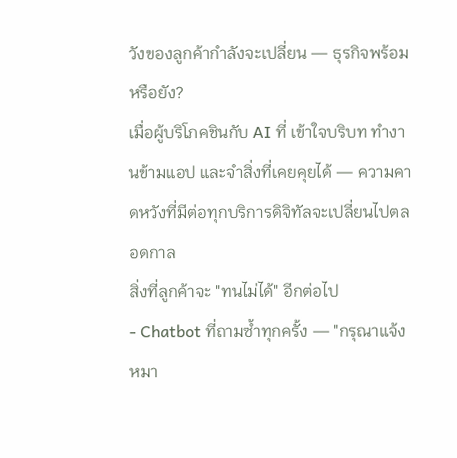วังของลูกค้ากำลังจะเปลี่ยน — ธุรกิจพร้อมหรือยัง?
เมื่อผู้บริโภคชินกับ AI ที่ เข้าใจบริบท ทำงานข้ามแอป และจำสิ่งที่เคยคุยได้ — ความคาดหวังที่มีต่อทุกบริการดิจิทัลจะเปลี่ยนไปตลอดกาล
สิ่งที่ลูกค้าจะ "ทนไม่ได้" อีกต่อไป
- Chatbot ที่ถามซ้ำทุกครั้ง — "กรุณาแจ้งหมา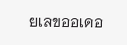ยเลขออเดอ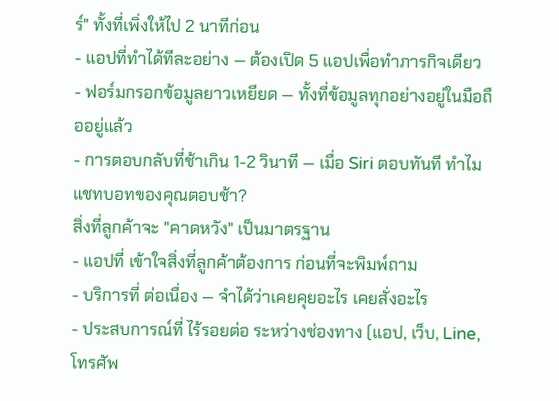ร์" ทั้งที่เพิ่งให้ไป 2 นาทีก่อน
- แอปที่ทำได้ทีละอย่าง — ต้องเปิด 5 แอปเพื่อทำภารกิจเดียว
- ฟอร์มกรอกข้อมูลยาวเหยียด — ทั้งที่ข้อมูลทุกอย่างอยู่ในมือถืออยู่แล้ว
- การตอบกลับที่ช้าเกิน 1-2 วินาที — เมื่อ Siri ตอบทันที ทำไมแชทบอทของคุณตอบช้า?
สิ่งที่ลูกค้าจะ "คาดหวัง" เป็นมาตรฐาน
- แอปที่ เข้าใจสิ่งที่ลูกค้าต้องการ ก่อนที่จะพิมพ์ถาม
- บริการที่ ต่อเนื่อง — จำได้ว่าเคยคุยอะไร เคยสั่งอะไร
- ประสบการณ์ที่ ไร้รอยต่อ ระหว่างช่องทาง (แอป, เว็บ, Line, โทรศัพ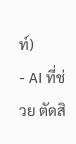ท์)
- AI ที่ช่วย ตัดสิ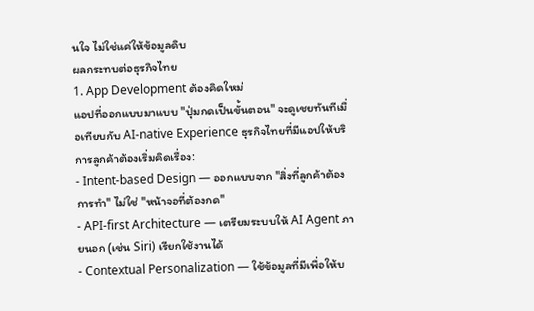นใจ ไม่ใช่แค่ให้ข้อมูลดิบ
ผลกระทบต่อธุรกิจไทย
1. App Development ต้องคิดใหม่
แอปที่ออกแบบมาแบบ "ปุ่มกดเป็นขั้นตอน" จะดูเชยทันทีเมื่อเทียบกับ AI-native Experience ธุรกิจไทยที่มีแอปให้บริการลูกค้าต้องเริ่มคิดเรื่อง:
- Intent-based Design — ออกแบบจาก "สิ่งที่ลูกค้าต้องการทำ" ไม่ใช่ "หน้าจอที่ต้องกด"
- API-first Architecture — เตรียมระบบให้ AI Agent ภายนอก (เช่น Siri) เรียกใช้งานได้
- Contextual Personalization — ใช้ข้อมูลที่มีเพื่อให้บ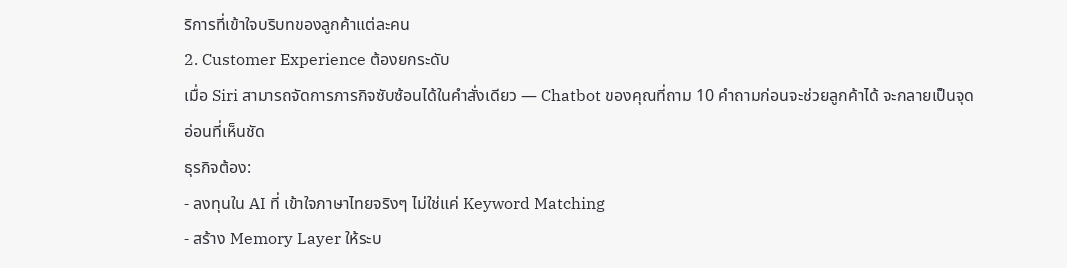ริการที่เข้าใจบริบทของลูกค้าแต่ละคน
2. Customer Experience ต้องยกระดับ
เมื่อ Siri สามารถจัดการภารกิจซับซ้อนได้ในคำสั่งเดียว — Chatbot ของคุณที่ถาม 10 คำถามก่อนจะช่วยลูกค้าได้ จะกลายเป็นจุดอ่อนที่เห็นชัด
ธุรกิจต้อง:
- ลงทุนใน AI ที่ เข้าใจภาษาไทยจริงๆ ไม่ใช่แค่ Keyword Matching
- สร้าง Memory Layer ให้ระบ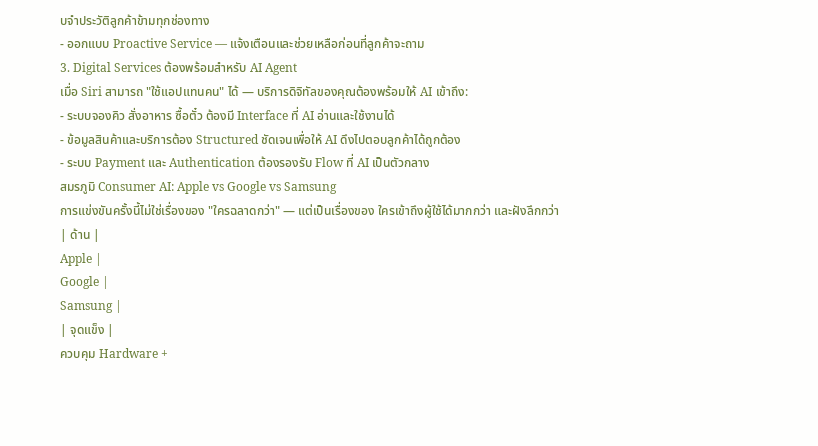บจำประวัติลูกค้าข้ามทุกช่องทาง
- ออกแบบ Proactive Service — แจ้งเตือนและช่วยเหลือก่อนที่ลูกค้าจะถาม
3. Digital Services ต้องพร้อมสำหรับ AI Agent
เมื่อ Siri สามารถ "ใช้แอปแทนคน" ได้ — บริการดิจิทัลของคุณต้องพร้อมให้ AI เข้าถึง:
- ระบบจองคิว สั่งอาหาร ซื้อตั๋ว ต้องมี Interface ที่ AI อ่านและใช้งานได้
- ข้อมูลสินค้าและบริการต้อง Structured ชัดเจนเพื่อให้ AI ดึงไปตอบลูกค้าได้ถูกต้อง
- ระบบ Payment และ Authentication ต้องรองรับ Flow ที่ AI เป็นตัวกลาง
สมรภูมิ Consumer AI: Apple vs Google vs Samsung
การแข่งขันครั้งนี้ไม่ใช่เรื่องของ "ใครฉลาดกว่า" — แต่เป็นเรื่องของ ใครเข้าถึงผู้ใช้ได้มากกว่า และฝังลึกกว่า
| ด้าน |
Apple |
Google |
Samsung |
| จุดแข็ง |
ควบคุม Hardware +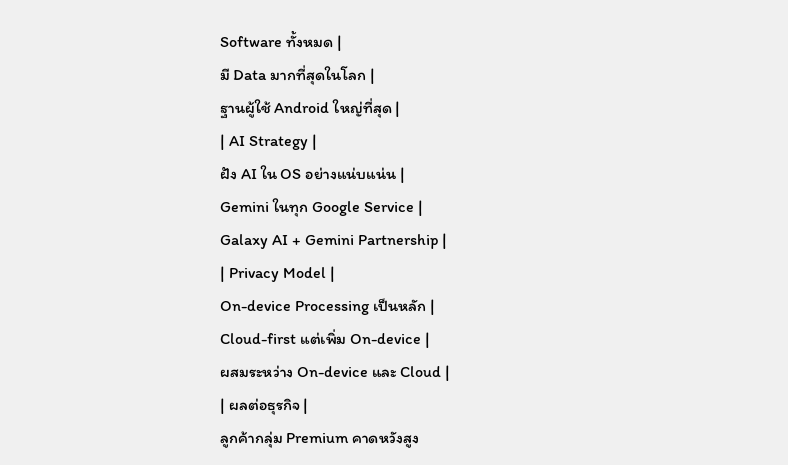Software ทั้งหมด |
มี Data มากที่สุดในโลก |
ฐานผู้ใช้ Android ใหญ่ที่สุด |
| AI Strategy |
ฝัง AI ใน OS อย่างแน่บแน่น |
Gemini ในทุก Google Service |
Galaxy AI + Gemini Partnership |
| Privacy Model |
On-device Processing เป็นหลัก |
Cloud-first แต่เพิ่ม On-device |
ผสมระหว่าง On-device และ Cloud |
| ผลต่อธุรกิจ |
ลูกค้ากลุ่ม Premium คาดหวังสูง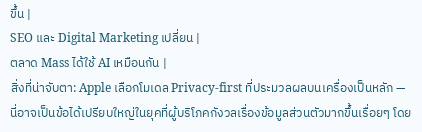ขึ้น |
SEO และ Digital Marketing เปลี่ยน |
ตลาด Mass ได้ใช้ AI เหมือนกัน |
สิ่งที่น่าจับตา: Apple เลือกโมเดล Privacy-first ที่ประมวลผลบนเครื่องเป็นหลัก — นี่อาจเป็นข้อได้เปรียบใหญ่ในยุคที่ผู้บริโภคกังวลเรื่องข้อมูลส่วนตัวมากขึ้นเรื่อยๆ โดย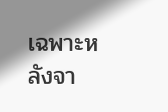เฉพาะหลังจา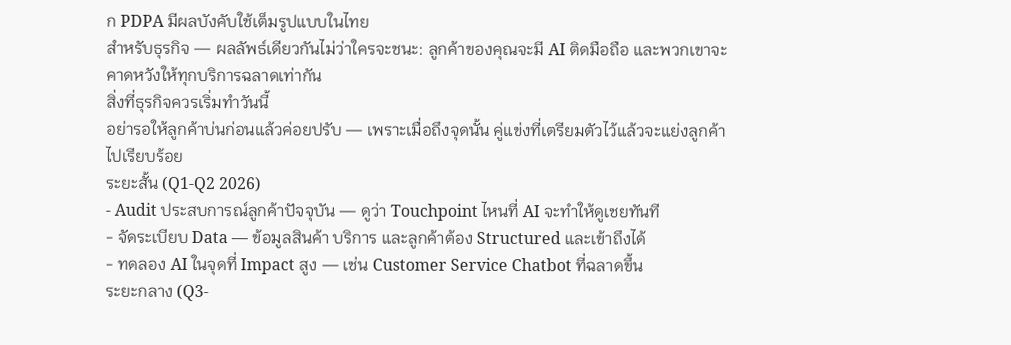ก PDPA มีผลบังคับใช้เต็มรูปแบบในไทย
สำหรับธุรกิจ — ผลลัพธ์เดียวกันไม่ว่าใครจะชนะ: ลูกค้าของคุณจะมี AI ติดมือถือ และพวกเขาจะคาดหวังให้ทุกบริการฉลาดเท่ากัน
สิ่งที่ธุรกิจควรเริ่มทำวันนี้
อย่ารอให้ลูกค้าบ่นก่อนแล้วค่อยปรับ — เพราะเมื่อถึงจุดนั้น คู่แข่งที่เตรียมตัวไว้แล้วจะแย่งลูกค้าไปเรียบร้อย
ระยะสั้น (Q1-Q2 2026)
- Audit ประสบการณ์ลูกค้าปัจจุบัน — ดูว่า Touchpoint ไหนที่ AI จะทำให้ดูเชยทันที
- จัดระเบียบ Data — ข้อมูลสินค้า บริการ และลูกค้าต้อง Structured และเข้าถึงได้
- ทดลอง AI ในจุดที่ Impact สูง — เช่น Customer Service Chatbot ที่ฉลาดขึ้น
ระยะกลาง (Q3-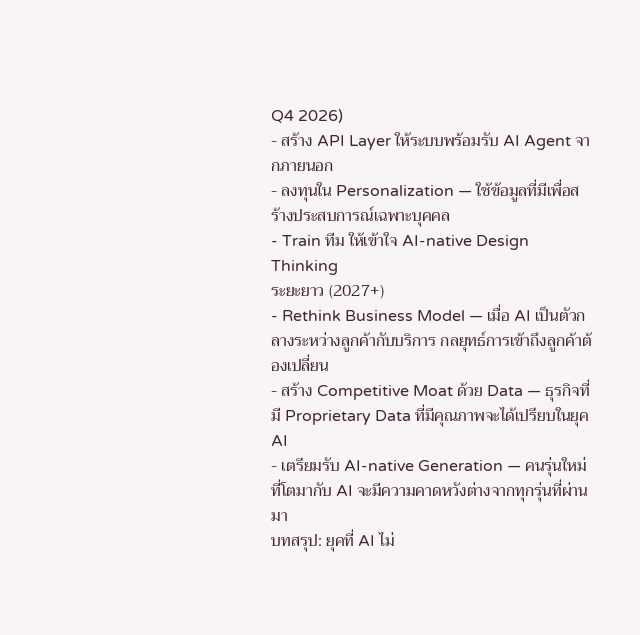Q4 2026)
- สร้าง API Layer ให้ระบบพร้อมรับ AI Agent จากภายนอก
- ลงทุนใน Personalization — ใช้ข้อมูลที่มีเพื่อสร้างประสบการณ์เฉพาะบุคคล
- Train ทีม ให้เข้าใจ AI-native Design Thinking
ระยะยาว (2027+)
- Rethink Business Model — เมื่อ AI เป็นตัวกลางระหว่างลูกค้ากับบริการ กลยุทธ์การเข้าถึงลูกค้าต้องเปลี่ยน
- สร้าง Competitive Moat ด้วย Data — ธุรกิจที่มี Proprietary Data ที่มีคุณภาพจะได้เปรียบในยุค AI
- เตรียมรับ AI-native Generation — คนรุ่นใหม่ที่โตมากับ AI จะมีความคาดหวังต่างจากทุกรุ่นที่ผ่านมา
บทสรุป: ยุคที่ AI ไม่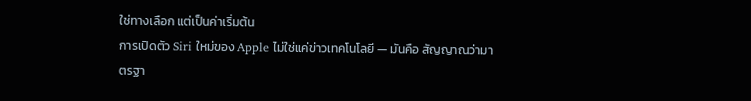ใช่ทางเลือก แต่เป็นค่าเริ่มต้น
การเปิดตัว Siri ใหม่ของ Apple ไม่ใช่แค่ข่าวเทคโนโลยี — มันคือ สัญญาณว่ามาตรฐา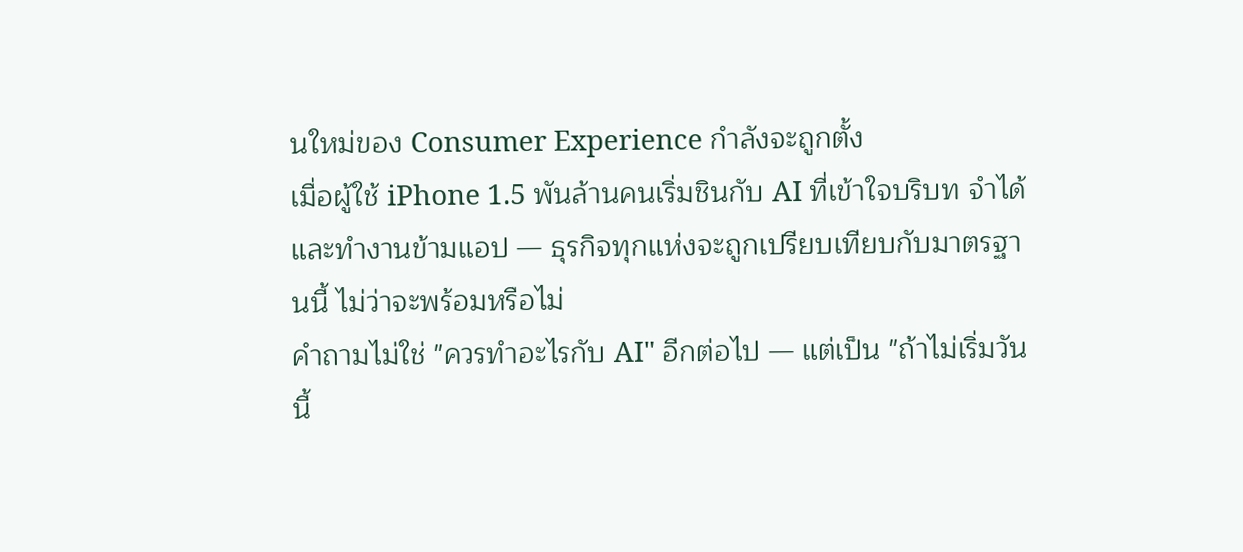นใหม่ของ Consumer Experience กำลังจะถูกตั้ง
เมื่อผู้ใช้ iPhone 1.5 พันล้านคนเริ่มชินกับ AI ที่เข้าใจบริบท จำได้ และทำงานข้ามแอป — ธุรกิจทุกแห่งจะถูกเปรียบเทียบกับมาตรฐานนี้ ไม่ว่าจะพร้อมหรือไม่
คำถามไม่ใช่ "ควรทำอะไรกับ AI" อีกต่อไป — แต่เป็น "ถ้าไม่เริ่มวันนี้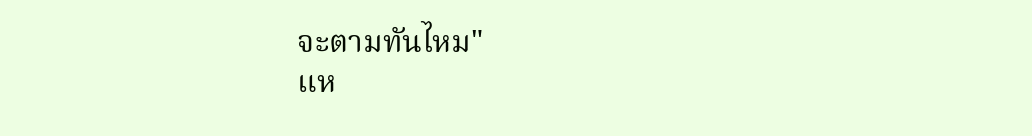จะตามทันไหม"
แห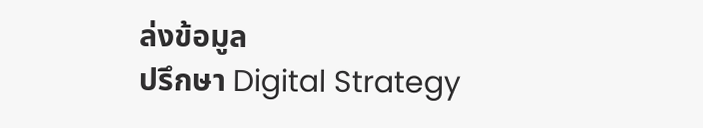ล่งข้อมูล
ปรึกษา Digital Strategy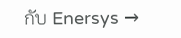กับ Enersys →